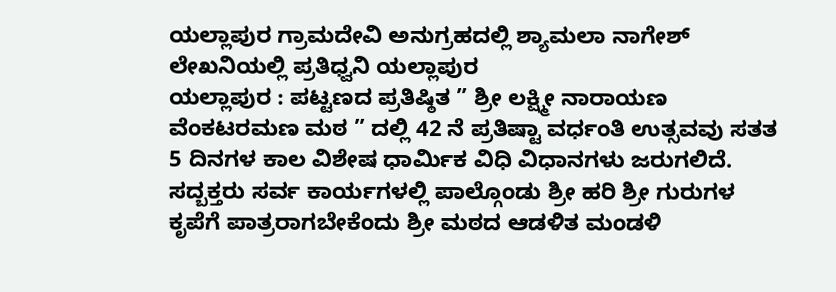ಯಲ್ಲಾಪುರ ಗ್ರಾಮದೇವಿ ಅನುಗ್ರಹದಲ್ಲಿ ಶ್ಯಾಮಲಾ ನಾಗೇಶ್ ಲೇಖನಿಯಲ್ಲಿ ಪ್ರತಿಧ್ವನಿ ಯಲ್ಲಾಪುರ
ಯಲ್ಲಾಪುರ : ಪಟ್ಟಣದ ಪ್ರತಿಷ್ಠಿತ ” ಶ್ರೀ ಲಕ್ಷ್ಮೀ ನಾರಾಯಣ ವೆಂಕಟರಮಣ ಮಠ ” ದಲ್ಲಿ 42 ನೆ ಪ್ರತಿಷ್ಟಾ ವರ್ಧಂತಿ ಉತ್ಸವವು ಸತತ 5 ದಿನಗಳ ಕಾಲ ವಿಶೇಷ ಧಾರ್ಮಿಕ ವಿಧಿ ವಿಧಾನಗಳು ಜರುಗಲಿದೆ. ಸದ್ಬಕ್ತರು ಸರ್ವ ಕಾರ್ಯಗಳಲ್ಲಿ ಪಾಲ್ಗೊಂಡು ಶ್ರೀ ಹರಿ ಶ್ರೀ ಗುರುಗಳ ಕೃಪೆಗೆ ಪಾತ್ರರಾಗಬೇಕೆಂದು ಶ್ರೀ ಮಠದ ಆಡಳಿತ ಮಂಡಳಿ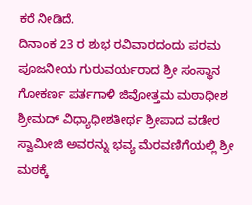ಕರೆ ನೀಡಿದೆ.
ದಿನಾಂಕ 23 ರ ಶುಭ ರವಿವಾರದಂದು ಪರಮ ಪೂಜನೀಯ ಗುರುವರ್ಯರಾದ ಶ್ರೀ ಸಂಸ್ಥಾನ ಗೋಕರ್ಣ ಪರ್ತಗಾಳಿ ಜಿವೋತ್ತಮ ಮಠಾಧೀಶ ಶ್ರೀಮದ್ ವಿಧ್ಯಾಧೀಶತೀರ್ಥ ಶ್ರೀಪಾದ ವಡೇರ ಸ್ವಾಮೀಜಿ ಅವರನ್ನು ಭವ್ಯ ಮೆರವಣಿಗೆಯಲ್ಲಿ ಶ್ರೀ ಮಠಕ್ಕೆ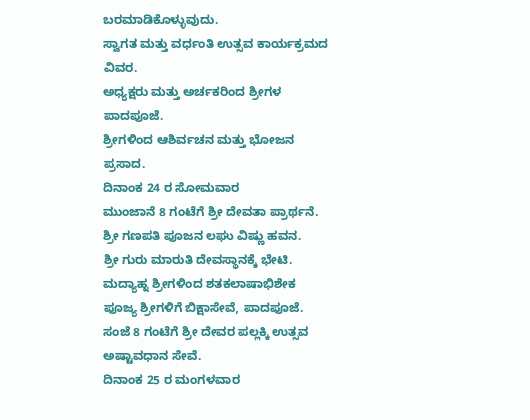ಬರಮಾಡಿಕೊಳ್ಳುವುದು.
ಸ್ವಾಗತ ಮತ್ತು ವರ್ಧಂತಿ ಉತ್ಸವ ಕಾರ್ಯಕ್ರಮದ ವಿವರ.
ಅಧ್ಯಕ್ಷರು ಮತ್ತು ಅರ್ಚಕರಿಂದ ಶ್ರೀಗಳ ಪಾದಪೂಜೆ.
ಶ್ರೀಗಳಿಂದ ಆಶಿರ್ವಚನ ಮತ್ತು ಭೋಜನ ಪ್ರಸಾದ.
ದಿನಾಂಕ 24 ರ ಸೋಮವಾರ
ಮುಂಜಾನೆ 8 ಗಂಟೆಗೆ ಶ್ರೀ ದೇವತಾ ಪ್ರಾರ್ಥನೆ.
ಶ್ರೀ ಗಣಪತಿ ಪೂಜನ ಲಘು ವಿಷ್ಣು ಹವನ.
ಶ್ರೀ ಗುರು ಮಾರುತಿ ದೇವಸ್ಥಾನಕ್ಕೆ ಭೇಟಿ.
ಮದ್ಯಾಹ್ನ ಶ್ರೀಗಳಿಂದ ಶತಕಲಾಷಾಭಿಶೇಕ
ಪೂಜ್ಯ ಶ್ರೀಗಳಿಗೆ ಬಿಕ್ಷಾಸೇವೆ, ಪಾದಪೂಜೆ.
ಸಂಜೆ 8 ಗಂಟೆಗೆ ಶ್ರೀ ದೇವರ ಪಲ್ಲಕ್ಕಿ ಉತ್ಸವ ಅಷ್ಟಾವಧಾನ ಸೇವೆ.
ದಿನಾಂಕ 25 ರ ಮಂಗಳವಾರ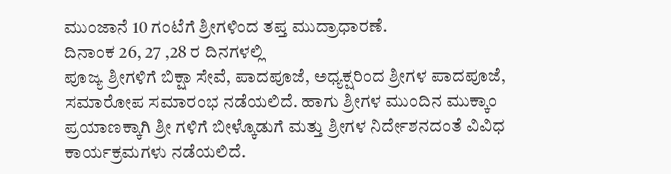ಮುಂಜಾನೆ 10 ಗಂಟೆಗೆ ಶ್ರೀಗಳಿಂದ ತಪ್ತ ಮುದ್ರಾಧಾರಣೆ.
ದಿನಾಂಕ 26, 27 ,28 ರ ದಿನಗಳಲ್ಲಿ
ಪೂಜ್ಯ ಶ್ರೀಗಳಿಗೆ ಬಿಕ್ಷಾ ಸೇವೆ, ಪಾದಪೂಜೆ, ಅಧ್ಯಕ್ಷರಿಂದ ಶ್ರೀಗಳ ಪಾದಪೂಜೆ, ಸಮಾರೋಪ ಸಮಾರಂಭ ನಡೆಯಲಿದೆ. ಹಾಗು ಶ್ರೀಗಳ ಮುಂದಿನ ಮುಕ್ಕಾಂ ಪ್ರಯಾಣಕ್ಕಾಗಿ ಶ್ರೀ ಗಳಿಗೆ ಬೀಳ್ಕೊಡುಗೆ ಮತ್ತು ಶ್ರೀಗಳ ನಿರ್ದೇಶನದಂತೆ ವಿವಿಧ ಕಾರ್ಯಕ್ರಮಗಳು ನಡೆಯಲಿದೆ.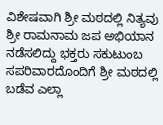ವಿಶೇಷವಾಗಿ ಶ್ರೀ ಮಠದಲ್ಲಿ ನಿತ್ಯವು ಶ್ರೀ ರಾಮನಾಮ ಜಪ ಅಭಿಯಾನ ನಡೆಸಲಿದ್ದು ಭಕ್ತರು ಸಕುಟುಂಬ ಸಪರಿವಾರದೊಂದಿಗೆ ಶ್ರೀ ಮಠದಲ್ಲಿ ಬಡೆವ ಎಲ್ಲಾ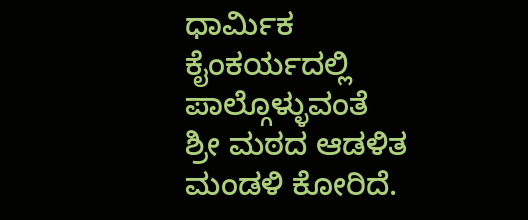ಧಾರ್ಮಿಕ ಕೈಂಕರ್ಯದಲ್ಲಿ ಪಾಲ್ಗೊಳ್ಳುವಂತೆ
ಶ್ರೀ ಮಠದ ಆಡಳಿತ ಮಂಡಳಿ ಕೋರಿದೆ.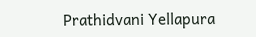Prathidvani Yellapura